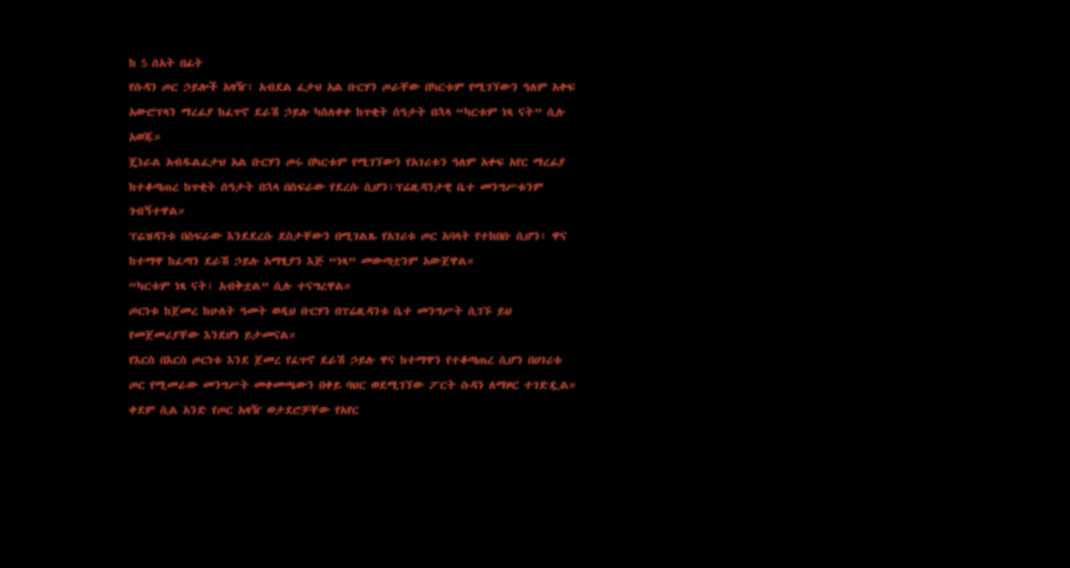ከ 5 ሰአት በፊት
የሱዳን ጦር ኃይሎች አዛዥ፣ አብደል ፈታህ አል ቡርሃን ጦራቸው በካርቱም የሚገኘውን ዓለም አቀፍ አውሮፕላን ማረፊያ ከፈጥኖ ደራሽ ኃይሉ ካስለቀቀ ከጥቂት ሰዓታት በኋላ “ካርቱም ነጻ ናት” ሲሉ አወጁ።
ጄነራል አብዱልፈታህ አል ቡርሃን ጦሩ በካርቱም የሚገኘውን የአገሪቱን ዓለም አቀፍ አየር ማረፊያ ከተቆጣጠረ ከጥቂት ሰዓታት በኋላ በስፍራው የደረሱ ሲሆን፣ፕሬዚዳንታዊ ቤተ መንግሥቱንም ጎብኝተዋል።
ፕሬዝዳንቱ በስፍራው እንደደረሱ ደስታቸውን በሚገልጹ የአገሪቱ ጦር አባላት የተከበቡ ሲሆን፣ ዋና ከተማዋ ከፈጣን ደራሽ ኃይሉ አማፂያን እጅ “ነጻ” መውጣቷንም አውጀዋል።
“ካርቱም ነጻ ናት፣ አብቅቷል” ሲሉ ተናግረዋል።
ጦርነቱ ከጀመረ ከሁለት ዓመት ወዲህ ቡርሃን በፕሬዚዳንቱ ቤተ መንግሥት ሲገኙ ይህ የመጀመሪያቸው እንደሆነ ይታመናል።
የእርስ በእርስ ጦርነቱ እንደ ጀመረ የፈጥኖ ደራሽ ኃይሉ ዋና ከተማዋን የተቆጣጠረ ሲሆን በሀገሪቱ ጦር የሚመራው መንግሥት መቀመጫውን በቀይ ባህር ወደሚገኘው ፖርት ሱዳን ለማዞር ተገድዷል።
ቀደም ሲል አንድ የጦር አዛዥ ወታደሮቻቸው የአየር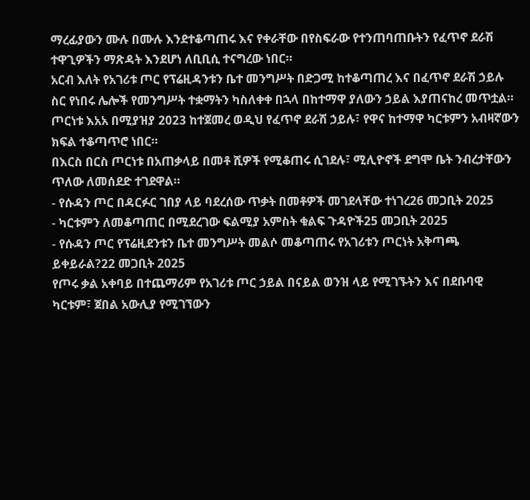ማረፊያውን ሙሉ በሙሉ እንደተቆጣጠሩ እና የቀራቸው በየስፍራው የተንጠባጠቡትን የፈጥኖ ደራሽ ተዋጊዎችን ማጽዳት እንደሆነ ለቢቢሲ ተናግረው ነበር።
አርብ እለት የአገሪቱ ጦር የፕሬዚዳንቱን ቤተ መንግሥት በድጋሚ ከተቆጣጠረ እና በፈጥኖ ደራሽ ኃይሉ ስር የነበሩ ሌሎች የመንግሥት ተቋማትን ካስለቀቀ በኋላ በከተማዋ ያለውን ኃይል እያጠናከረ መጥቷል።
ጦርነቱ እአአ በሚያዝያ 2023 ከተጀመረ ወዲህ የፈጥኖ ደራሽ ኃይሉ፣ የዋና ከተማዋ ካርቱምን አብዛኛውን ክፍል ተቆጣጥሮ ነበር።
በእርስ በርስ ጦርነቱ በአጠቃላይ በመቶ ሺዎች የሚቆጠሩ ሲገደሉ፣ ሚሊዮኖች ደግሞ ቤት ንብረታቸውን ጥለው ለመሰደድ ተገደዋል።
- የሱዳን ጦር በዳርፉር ገበያ ላይ ባደረሰው ጥቃት በመቶዎች መገደላቸው ተነገረ26 መጋቢት 2025
- ካርቱምን ለመቆጣጠር በሚደረገው ፍልሚያ አምስት ቁልፍ ጉዳዮች25 መጋቢት 2025
- የሱዳን ጦር የፕሬዚደንቱን ቤተ መንግሥት መልሶ መቆጣጠሩ የአገሪቱን ጦርነት አቅጣጫ ይቀይራል?22 መጋቢት 2025
የጦሩ ቃል አቀባይ በተጨማሪም የአገሪቱ ጦር ኃይል በናይል ወንዝ ላይ የሚገኙትን እና በደቡባዊ ካርቱም፣ ጀበል አውሊያ የሚገኘውን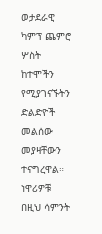ወታደራዊ ካምፕ ጨምሮ ሦስት ከተሞችን የሚያገናኙትን ድልድዮች መልሰው መያዛቸውን ተናግረዋል።
ነዋሪዎቹ በዚህ ሳምንት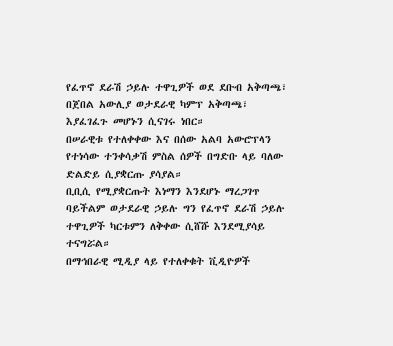የፈጥኖ ደራሽ ኃይሉ ተዋጊዎች ወደ ደቡብ አቅጣጫ፣ በጀበል አውሊያ ወታደራዊ ካምፕ አቅጣጫ፣ እያፈገፈጉ መሆኑን ሲናገሩ ነበር።
በሠራዊቱ የተለቀቀው እና በሰው አልባ አውሮፕላን የተነሳው ተንቀሳቃሽ ምስል ሰዎች በግድቡ ላይ ባለው ድልድይ ሲያቋርጡ ያሳያል።
ቢቢሲ የሚያቋርጡት እነማን እንደሆኑ ማረጋገጥ ባይችልም ወታደራዊ ኃይሉ ግን የፈጥኖ ደራሽ ኃይሉ ተዋጊዎች ካርቱምን ለቅቀው ሲሸሹ እንደሚያሳይ ተናግሯል።
በማኅበራዊ ሚዲያ ላይ የተለቀቁት ቪዲዮዎች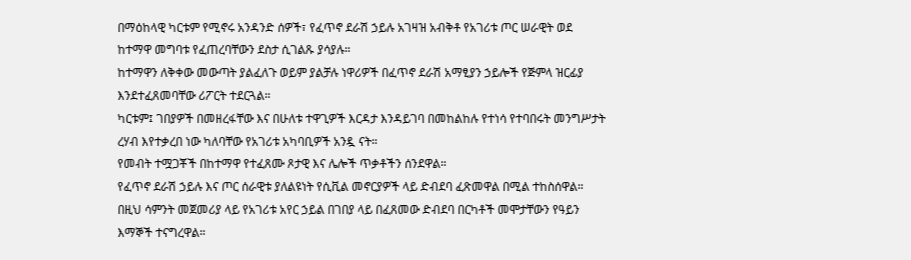በማዕከላዊ ካርቱም የሚኖሩ አንዳንድ ሰዎች፣ የፈጥኖ ደራሽ ኃይሉ አገዛዝ አብቅቶ የአገሪቱ ጦር ሠራዊት ወደ ከተማዋ መግባቱ የፈጠረባቸውን ደስታ ሲገልጹ ያሳያሉ።
ከተማዋን ለቅቀው መውጣት ያልፈለጉ ወይም ያልቻሉ ነዋሪዎች በፈጥኖ ደራሽ አማፂያን ኃይሎች የጅምላ ዝርፊያ እንደተፈጸመባቸው ሪፖርት ተደርጓል።
ካርቱም፤ ገበያዎች በመዘረፋቸው እና በሁለቱ ተዋጊዎች እርዳታ እንዳይገባ በመከልከሉ የተነሳ የተባበሩት መንግሥታት ረሃብ እየተቃረበ ነው ካለባቸው የአገሪቱ አካባቢዎች አንዷ ናት።
የመብት ተሟጋቾች በከተማዋ የተፈጸሙ ጾታዊ እና ሌሎች ጥቃቶችን ሰንደዋል።
የፈጥኖ ደራሽ ኃይሉ እና ጦር ሰራዊቱ ያለልዩነት የሲቪል መኖርያዎች ላይ ድብደባ ፈጽመዋል በሚል ተከስሰዋል።
በዚህ ሳምንት መጀመሪያ ላይ የአገሪቱ አየር ኃይል በገበያ ላይ በፈጸመው ድብደባ በርካቶች መሞታቸውን የዓይን እማኞች ተናግረዋል።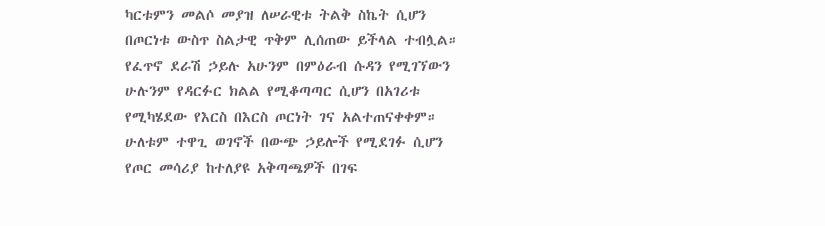ካርቱምን መልሶ መያዝ ለሠራዊቱ ትልቅ ስኬት ሲሆን በጦርነቱ ውስጥ ስልታዊ ጥቅም ሊሰጠው ይችላል ተብሏል።
የፈጥኖ ደራሽ ኃይሉ አሁንም በምዕራብ ሱዳን የሚገኘውን ሁሉንም የዳርፉር ክልል የሚቆጣጣር ሲሆን በአገሪቱ የሚካሄደው የእርስ በእርስ ጦርነት ገና አልተጠናቀቀም።
ሁለቱም ተዋጊ ወገኖች በውጭ ኃይሎች የሚደገፉ ሲሆን የጦር መሳሪያ ከተለያዩ አቅጣጫዎች በገፍ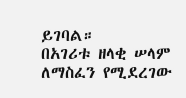ይገባል።
በአገሪቱ ዘላቂ ሠላም ለማስፈን የሚደረገው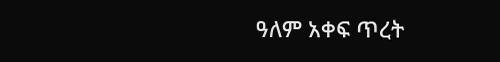ዓለም አቀፍ ጥረት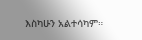እስካሁን አልተሳካም።